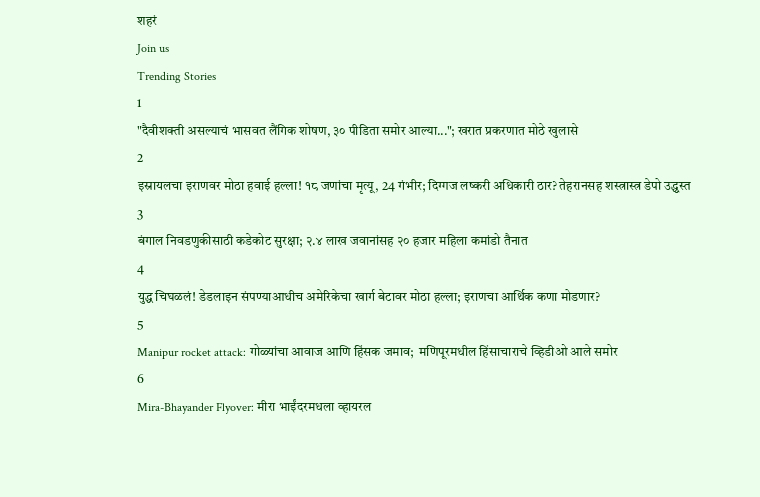शहरं
Join us
Trending Stories
1
"दैवीशक्ती असल्याचं भासवत लैंगिक शोषण, ३० पीडिता समोर आल्या..."; खरात प्रकरणात मोठे खुलासे
2
इस्रायलचा इराणवर मोठा हवाई हल्ला! १८ जणांचा मृत्यू, 24 गंभीर; दिग्गज लष्करी अधिकारी ठार? तेहरानसह शस्त्रास्त्र डेपो उद्ध्वस्त
3
बंगाल निवडणुकीसाठी कडेकोट सुरक्षा; २.४ लाख जवानांसह २० हजार महिला कमांडो तैनात
4
युद्ध चिघळलं! डेडलाइन संपण्याआधीच अमेरिकेचा खार्ग बेटावर मोठा हल्ला; इराणचा आर्थिक कणा मोडणार?
5
Manipur rocket attack: गोळ्यांचा आवाज आणि हिंसक जमाव;  मणिपूरमधील हिंसाचाराचे व्हिडीओ आले समोर
6
Mira-Bhayander Flyover: मीरा भाईंदरमधला व्हायरल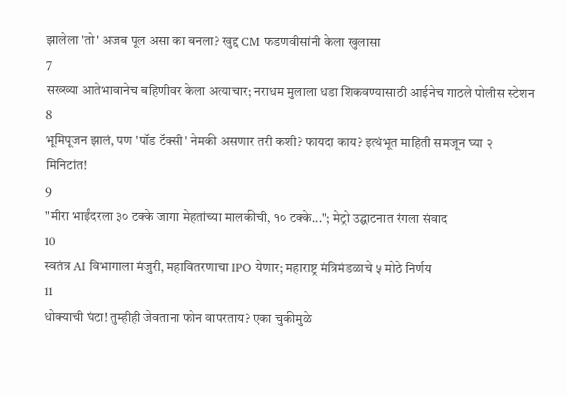झालेला 'तो' अजब पूल असा का बनला? खुद्द CM फडणवीसांनी केला खुलासा
7
सख्ख्या आतेभावानेच बहिणीवर केला अत्याचार; नराधम मुलाला धडा शिकवण्यासाठी आईनेच गाठले पोलीस स्टेशन
8
भूमिपूजन झालं, पण 'पॉड टॅक्सी' नेमकी असणार तरी कशी? फायदा काय? इत्थंभूत माहिती समजून घ्या २ मिनिटांत!
9
"मीरा भाईंदरला ३० टक्के जागा मेहतांच्या मालकीची, १० टक्के..."; मेट्रो उद्घाटनात रंगला संवाद
10
स्वतंत्र AI विभागाला मंजुरी, महावितरणाचा IPO येणार; महाराष्ट्र मंत्रिमंडळाचे ५ मोठे निर्णय
11
धोक्याची घंटा! तुम्हीही जेवताना फोन वापरताय? एका चुकीमुळे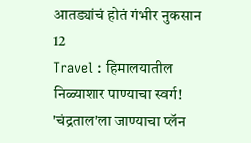आतड्यांचं होतं गंभीर नुकसान
12
Travel : हिमालयातील निळ्याशार पाण्याचा स्वर्ग! 'चंद्रताल'ला जाण्याचा प्लॅन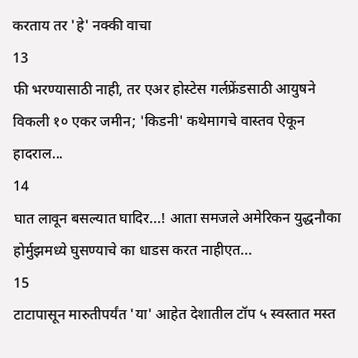करताय तर 'हे' नक्की वाचा
13
फी भरण्यासाठी नाही, तर एअर होस्टेस गर्लफ्रेंडसाठी आयुषने विकली १० एकर जमीन; 'किडनी' कथेमागचे वास्तव ऐकून हादराल...
14
घात लावून बसल्यात घादिर...! आता समजले अमेरिकन युद्धनौका होर्मुझमध्ये घुसण्याचे का धाडस करत नाहीएत...
15
टाटापासून मारुतीपर्यंत 'या' आहेत देशातील टॉप ५ स्वस्तात मस्त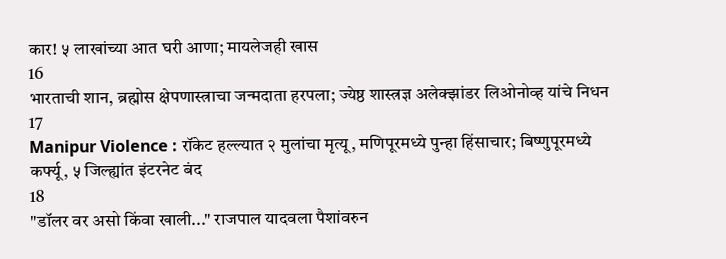कार! ५ लाखांच्या आत घरी आणा; मायलेजही खास
16
भारताची शान, ब्रह्मोस क्षेपणास्त्राचा जन्मदाता हरपला; ज्येष्ठ शास्त्रज्ञ अलेक्झांडर लिओनोव्ह यांचे निधन
17
Manipur Violence : रॉकेट हल्ल्यात २ मुलांचा मृत्यू, मणिपूरमध्ये पुन्हा हिंसाचार; बिष्णुपूरमध्ये कर्फ्यू, ५ जिल्ह्यांत इंटरनेट बंद
18
"डॉलर वर असो किंवा खाली..." राजपाल यादवला पैशांवरुन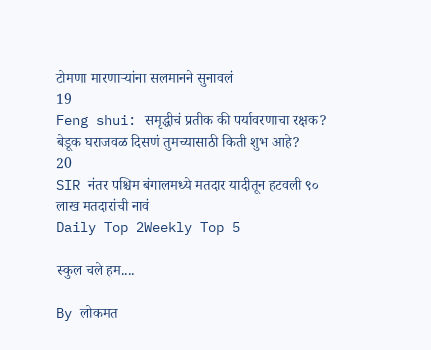टोमणा मारणाऱ्यांना सलमानने सुनावलं
19
Feng shui: समृद्धीचं प्रतीक की पर्यावरणाचा रक्षक? बेडूक घराजवळ दिसणं तुमच्यासाठी किती शुभ आहे?
20
SIR नंतर पश्चिम बंगालमध्ये मतदार यादीतून हटवली ९० लाख मतदारांची नावं
Daily Top 2Weekly Top 5

स्कुल चले हम....

By लोकमत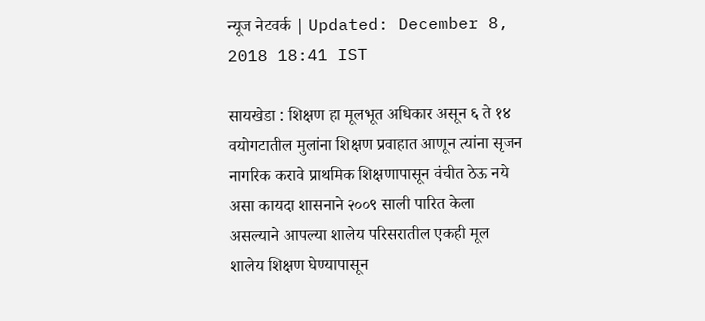न्यूज नेटवर्क | Updated: December 8, 2018 18:41 IST

सायखेडा : शिक्षण हा मूलभूत अधिकार असून ६ ते १४ वयोगटातील मुलांना शिक्षण प्रवाहात आणून त्यांना सृजन नागरिक करावे प्राथमिक शिक्षणापासून वंचीत ठेऊ नये असा कायदा शासनाने २००९ साली पारित केला असल्याने आपल्या शालेय परिसरातील एकही मूल शालेय शिक्षण घेण्यापासून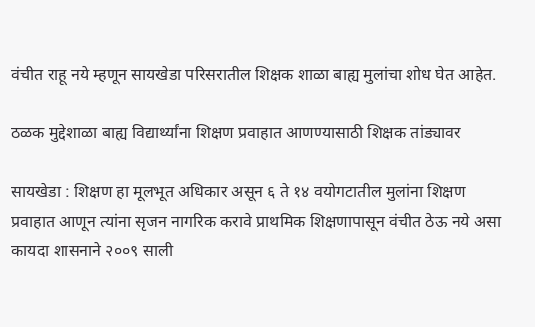वंचीत राहू नये म्हणून सायखेडा परिसरातील शिक्षक शाळा बाह्य मुलांचा शोध घेत आहेत.

ठळक मुद्देशाळा बाह्य विद्यार्थ्यांना शिक्षण प्रवाहात आणण्यासाठी शिक्षक तांड्यावर

सायखेडा : शिक्षण हा मूलभूत अधिकार असून ६ ते १४ वयोगटातील मुलांना शिक्षण प्रवाहात आणून त्यांना सृजन नागरिक करावे प्राथमिक शिक्षणापासून वंचीत ठेऊ नये असा कायदा शासनाने २००९ साली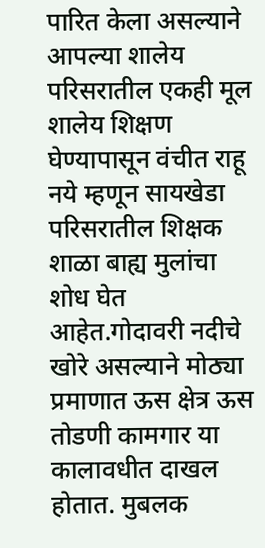पारित केला असल्याने आपल्या शालेय परिसरातील एकही मूल शालेय शिक्षण घेण्यापासून वंचीत राहू नये म्हणून सायखेडा परिसरातील शिक्षक शाळा बाह्य मुलांचा शोध घेत आहेत.गोदावरी नदीचे खोरे असल्याने मोठ्या प्रमाणात ऊस क्षेत्र ऊस तोडणी कामगार या कालावधीत दाखल होतात. मुबलक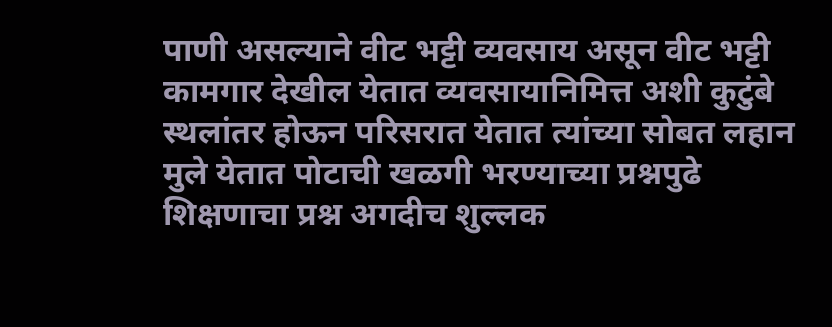पाणी असल्याने वीट भट्टी व्यवसाय असून वीट भट्टी कामगार देखील येतात व्यवसायानिमित्त अशी कुटुंबे स्थलांतर होऊन परिसरात येतात त्यांच्या सोबत लहान मुले येतात पोटाची खळगी भरण्याच्या प्रश्नपुढे शिक्षणाचा प्रश्न अगदीच शुल्लक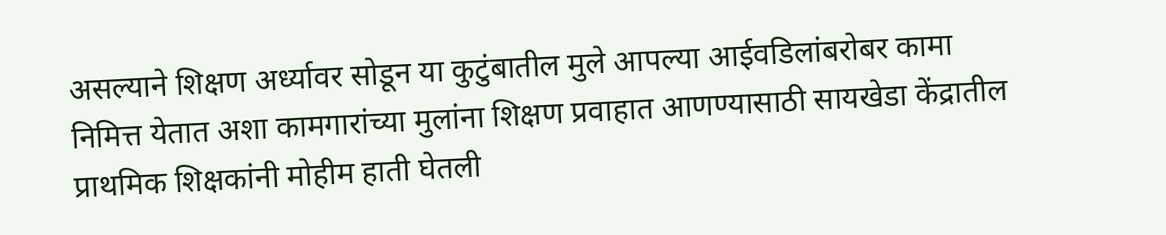असल्याने शिक्षण अर्ध्यावर सोडून या कुटुंबातील मुले आपल्या आईवडिलांबरोबर कामा निमित्त येतात अशा कामगारांच्या मुलांना शिक्षण प्रवाहात आणण्यासाठी सायखेडा केंद्रातील प्राथमिक शिक्षकांनी मोहीम हाती घेतली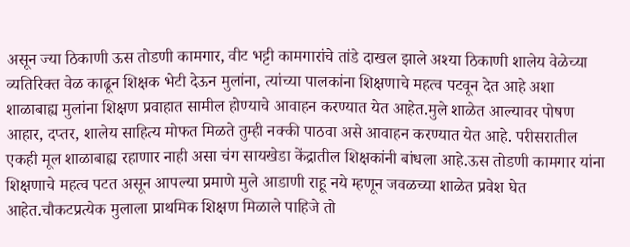असून ज्या ठिकाणी ऊस तोडणी कामगार, वीट भट्टी कामगारांचे तांडे दाखल झाले अश्या ठिकाणी शालेय वेळेच्या व्यतिरिक्त वेळ काढून शिक्षक भेटी देऊन मुलांना, त्यांच्या पालकांना शिक्षणाचे महत्व पटवून देत आहे अशा शाळाबाह्य मुलांना शिक्षण प्रवाहात सामील होण्याचे आवाहन करण्यात येत आहेत.मुले शाळेत आल्यावर पोषण आहार, दप्तर, शालेय साहित्य मोफत मिळते तुम्ही नक्की पाठवा असे आवाहन करण्यात येत आहे. परीसरातील एकही मूल शाळाबाह्य रहाणार नाही असा चंग सायखेडा केंद्रातील शिक्षकांनी बांधला आहे.ऊस तोडणी कामगार यांना शिक्षणाचे महत्व पटत असून आपल्या प्रमाणे मुले आडाणी राहू नये म्हणून जवळच्या शाळेत प्रवेश घेत आहेत.चौकटप्रत्येक मुलाला प्राथमिक शिक्षण मिळाले पाहिजे तो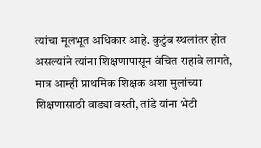त्यांचा मूलभूत अधिकार आहे. कुटुंब स्थलांतर होत असल्यांने त्यांना शिक्षणापासून वंचित राहावे लागते, मात्र आम्ही प्राथमिक शिक्षक अशा मुलांच्या शिक्षणासाठी वाड्या वस्ती, तांडे यांना भेटी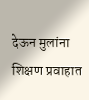देऊन मुलांना शिक्षण प्रवाहात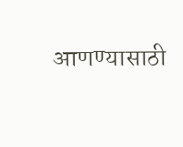आणण्यासाठी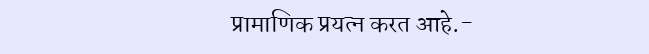प्रामाणिक प्रयत्न करत आहे.-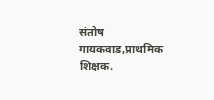संतोष गायकवाड,प्राथमिक शिक्षक.